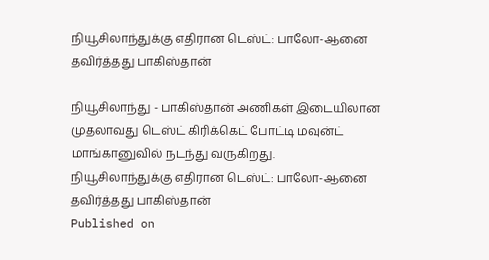நியூசிலாந்துக்கு எதிரான டெஸ்ட்: பாலோ-ஆனை தவிர்த்தது பாகிஸ்தான்

நியூசிலாந்து - பாகிஸ்தான் அணிகள் இடையிலான முதலாவது டெஸ்ட் கிரிக்கெட் போட்டி மவுன்ட் மாங்கானுவில் நடந்து வருகிறது.
நியூசிலாந்துக்கு எதிரான டெஸ்ட்: பாலோ-ஆனை தவிர்த்தது பாகிஸ்தான்
Published on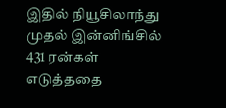இதில் நியூசிலாந்து முதல் இன்னிங்சில் 431 ரன்கள் எடுத்ததை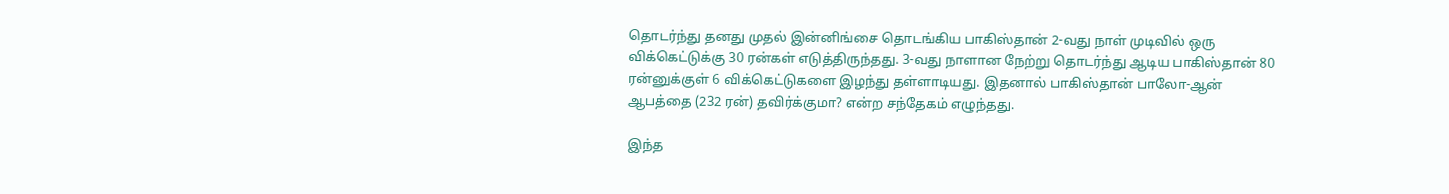தொடர்ந்து தனது முதல் இன்னிங்சை தொடங்கிய பாகிஸ்தான் 2-வது நாள் முடிவில் ஒரு விக்கெட்டுக்கு 30 ரன்கள் எடுத்திருந்தது. 3-வது நாளான நேற்று தொடர்ந்து ஆடிய பாகிஸ்தான் 80 ரன்னுக்குள் 6 விக்கெட்டுகளை இழந்து தள்ளாடியது. இதனால் பாகிஸ்தான் பாலோ-ஆன் ஆபத்தை (232 ரன்) தவிர்க்குமா? என்ற சந்தேகம் எழுந்தது.

இந்த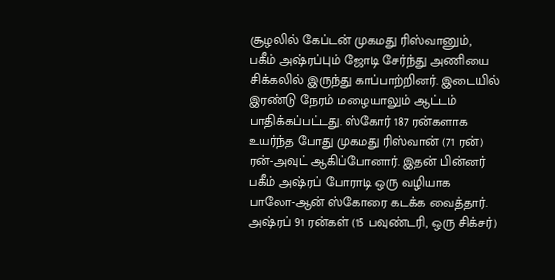சூழலில் கேப்டன் முகமது ரிஸ்வானும், பகீம் அஷ்ரப்பும் ஜோடி சேர்ந்து அணியை சிக்கலில் இருந்து காப்பாற்றினர். இடையில் இரண்டு நேரம் மழையாலும் ஆட்டம் பாதிக்கப்பட்டது. ஸ்கோர் 187 ரன்களாக உயர்ந்த போது முகமது ரிஸ்வான் (71 ரன்) ரன்-அவுட் ஆகிப்போனார். இதன் பின்னர் பகீம் அஷ்ரப் போராடி ஒரு வழியாக பாலோ-ஆன் ஸ்கோரை கடக்க வைத்தார். அஷ்ரப் 91 ரன்கள் (15 பவுண்டரி, ஒரு சிக்சர்)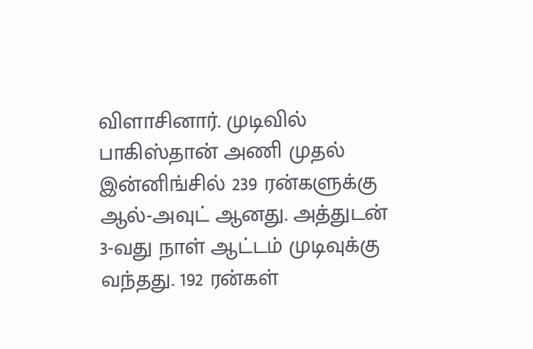விளாசினார். முடிவில் பாகிஸ்தான் அணி முதல் இன்னிங்சில் 239 ரன்களுக்கு ஆல்-அவுட் ஆனது. அத்துடன் 3-வது நாள் ஆட்டம் முடிவுக்கு வந்தது. 192 ரன்கள்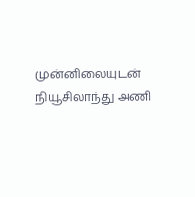முன்னிலையுடன் நியூசிலாந்து அணி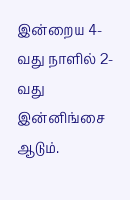இன்றைய 4-வது நாளில் 2-வது இன்னிங்சை ஆடும்.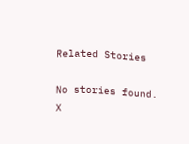Related Stories

No stories found.
X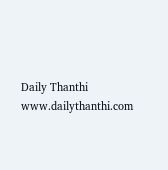Daily Thanthi
www.dailythanthi.com